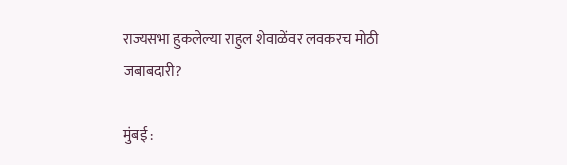राज्यसभा हुकलेल्या राहुल शेवाळेंवर लवकरच मोठी जबाबदारी?

मुंबई :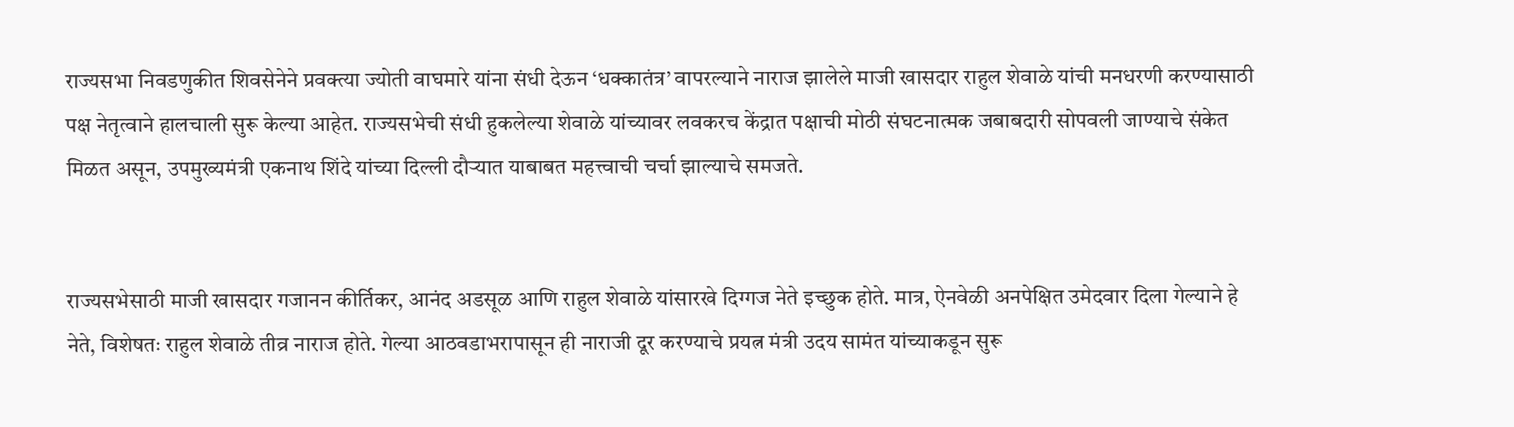राज्यसभा निवडणुकीत शिवसेनेने प्रवक्त्या ज्योती वाघमारे यांना संधी देऊन ‘धक्कातंत्र’ वापरल्याने नाराज झालेले माजी खासदार राहुल शेवाळे यांची मनधरणी करण्यासाठी पक्ष नेतृत्वाने हालचाली सुरू केल्या आहेत. राज्यसभेची संधी हुकलेल्या शेवाळे यांच्यावर लवकरच केंद्रात पक्षाची मोठी संघटनात्मक जबाबदारी सोपवली जाण्याचे संकेत मिळत असून, उपमुख्यमंत्री एकनाथ शिंदे यांच्या दिल्ली दौऱ्यात याबाबत महत्त्वाची चर्चा झाल्याचे समजते.


राज्यसभेसाठी माजी खासदार गजानन कीर्तिकर, आनंद अडसूळ आणि राहुल शेवाळे यांसारखे दिग्गज नेते इच्छुक होते. मात्र, ऐनवेळी अनपेक्षित उमेदवार दिला गेल्याने हे नेते, विशेषतः राहुल शेवाळे तीव्र नाराज होते. गेल्या आठवडाभरापासून ही नाराजी दूर करण्याचे प्रयत्न मंत्री उदय सामंत यांच्याकडून सुरू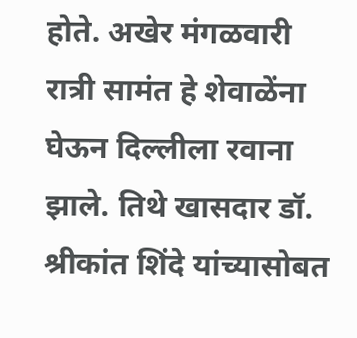होते. अखेर मंगळवारी रात्री सामंत हे शेवाळेंना घेऊन दिल्लीला रवाना झाले. तिथे खासदार डॉ. श्रीकांत शिंदे यांच्यासोबत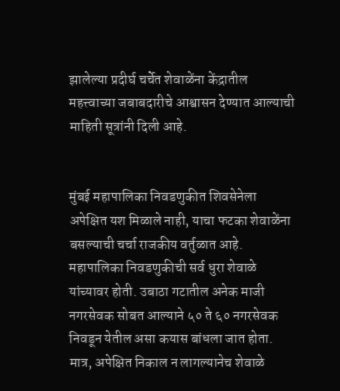झालेल्या प्रदीर्घ चर्चेत शेवाळेंना केंद्रातील महत्त्वाच्या जबाबदारीचे आश्वासन देण्यात आल्याची माहिती सूत्रांनी दिली आहे.


मुंबई महापालिका निवडणुकीत शिवसेनेला अपेक्षित यश मिळाले नाही, याचा फटका शेवाळेंना बसल्याची चर्चा राजकीय वर्तुळात आहे. महापालिका निवडणुकीची सर्व धुरा शेवाळे यांच्यावर होती. उबाठा गटातील अनेक माजी नगरसेवक सोबत आल्याने ५० ते ६० नगरसेवक निवडून येतील असा कयास बांधला जात होता. मात्र, अपेक्षित निकाल न लागल्यानेच शेवाळे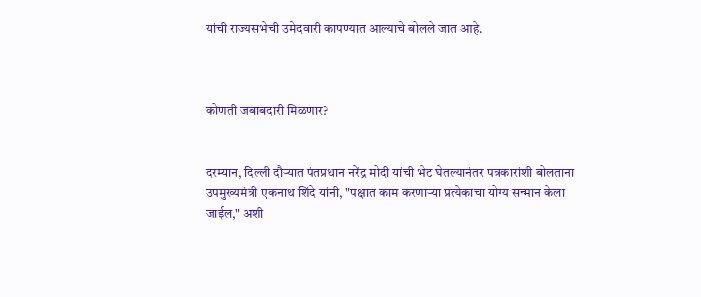यांची राज्यसभेची उमेदवारी कापण्यात आल्याचे बोलले जात आहे.



कोणती जबाबदारी मिळणार?


दरम्यान, दिल्ली दौऱ्यात पंतप्रधान नरेंद्र मोदी यांची भेट घेतल्यानंतर पत्रकारांशी बोलताना उपमुख्यमंत्री एकनाथ शिंदे यांनी, "पक्षात काम करणाऱ्या प्रत्येकाचा योग्य सन्मान केला जाईल," अशी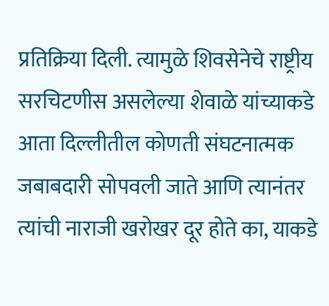प्रतिक्रिया दिली. त्यामुळे शिवसेनेचे राष्ट्रीय सरचिटणीस असलेल्या शेवाळे यांच्याकडे आता दिल्लीतील कोणती संघटनात्मक जबाबदारी सोपवली जाते आणि त्यानंतर त्यांची नाराजी खरोखर दूर होते का, याकडे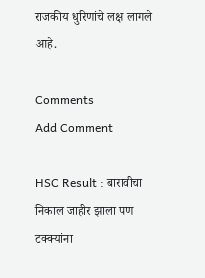राजकीय धुरिणांचे लक्ष लागले आहे.

Comments
Add Comment

HSC Result : बारावीचा निकाल जाहीर झाला पण टक्क्यांना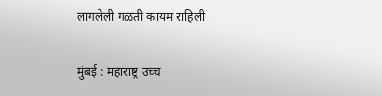लागलेली गळती कायम राहिली

मुंबई : महाराष्ट्र उच्च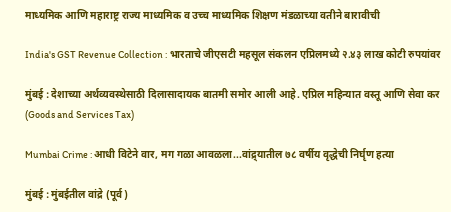माध्यमिक आणि महाराष्ट्र राज्य माध्यमिक व उच्च माध्यमिक शिक्षण मंडळाच्या वतीने बारावीची

India's GST Revenue Collection : भारताचे जीएसटी महसूल संकलन एप्रिलमध्ये २.४३ लाख कोटी रुपयांवर

मुंबई : देशाच्या अर्थव्यवस्थेसाठी दिलासादायक बातमी समोर आली आहे. एप्रिल महिन्यात वस्तू आणि सेवा कर (Goods and Services Tax)

Mumbai Crime : आधी विटेने वार, मग गळा आवळला...वांद्र्यातील ७८ वर्षीय वृद्धेची निर्घृण हत्या

मुंबई : मुंबईतील वांद्रे (पूर्व)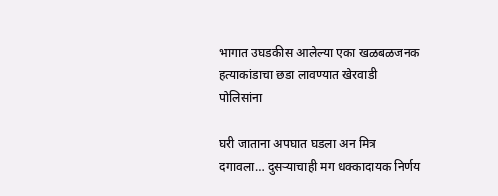भागात उघडकीस आलेल्या एका खळबळजनक हत्याकांडाचा छडा लावण्यात खेरवाडी पोलिसांना

घरी जाताना अपघात घडला अन मित्र दगावला… दुसऱ्याचाही मग धक्कादायक निर्णय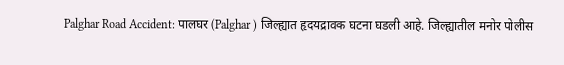Palghar Road Accident: पालघर (Palghar ) जिल्ह्यात हृदयद्रावक घटना घडली आहे. जिल्ह्यातील मनोर पोलीस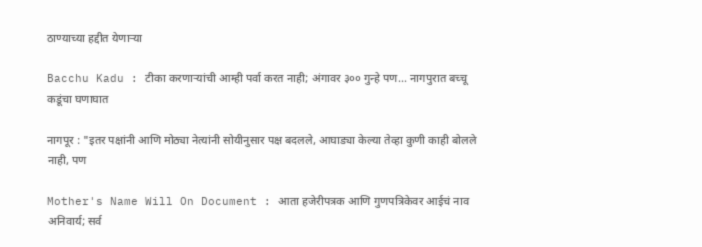ठाण्याच्या हद्दीत येणाऱ्या

Bacchu Kadu : टीका करणाऱ्यांची आम्ही पर्वा करत नाही; अंगावर ३०० गुन्हे पण... नागपुरात बच्चू कडूंचा घणाघात

नागपूर : "इतर पक्षांनी आणि मोठ्या नेत्यांनी सोयीनुसार पक्ष बदलले, आघाड्या केल्या तेव्हा कुणी काही बोलले नाही, पण

Mother's Name Will On Document : आता हजेरीपत्रक आणि गुणपत्रिकेवर आईचं नाव अनिवार्य; सर्व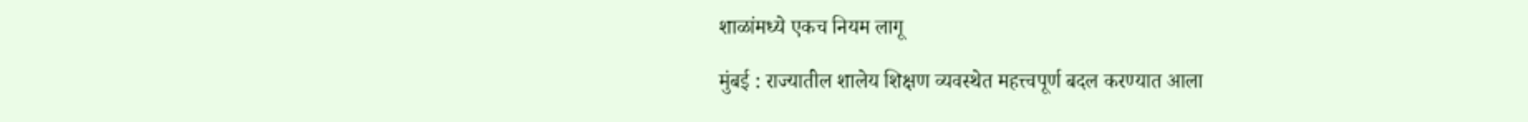शाळांमध्ये एकच नियम लागू

मुंबई : राज्यातील शालेय शिक्षण व्यवस्थेत महत्त्वपूर्ण बदल करण्यात आला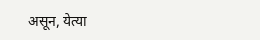असून, येत्या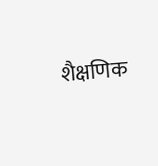शैक्षणिक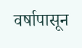वर्षापासून